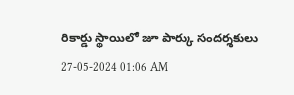రికార్డు స్థాయిలో జూ పార్కు సందర్శకులు
27-05-2024 01:06 AM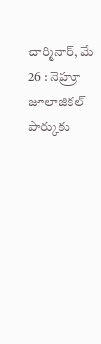చార్మినార్, మే 26 : నెహ్రూ జూలాజికల్ పార్కుకు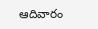ఆదివారం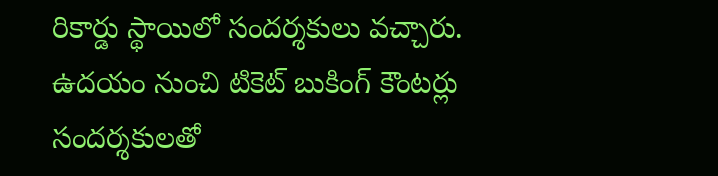రికార్డు స్థాయిలో సందర్శకులు వచ్చారు. ఉదయం నుంచి టికెట్ బుకింగ్ కౌంటర్లు సందర్శకులతో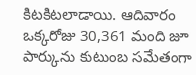కిటకిటలాడాయి. ఆదివారం ఒక్కరోజు 30,361 మంది జూ పార్కును కుటుంబ సమేతంగా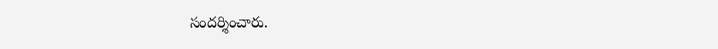సందర్శించారు.